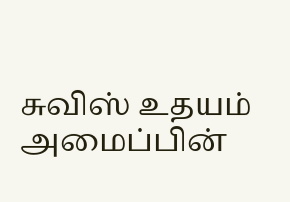சுவிஸ் உதயம் அமைப்பின்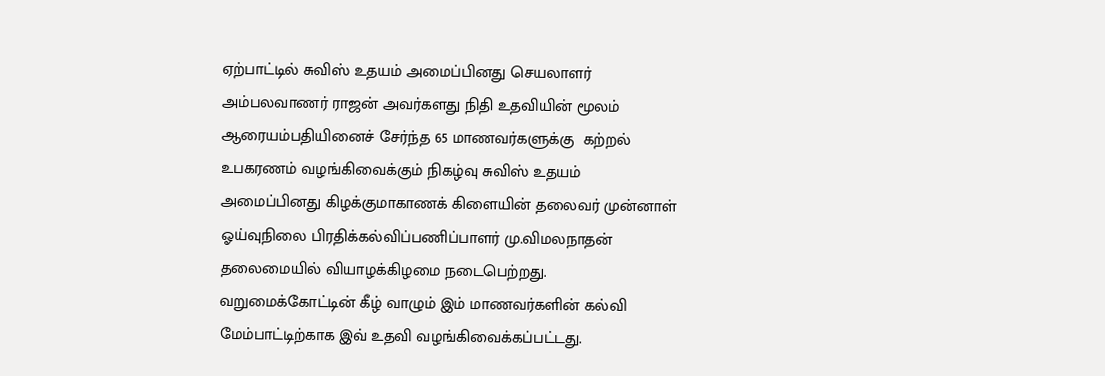ஏற்பாட்டில் சுவிஸ் உதயம் அமைப்பினது செயலாளர் அம்பலவாணர் ராஜன் அவர்களது நிதி உதவியின் மூலம் ஆரையம்பதியினைச் சேர்ந்த 65 மாணவர்களுக்கு  கற்றல்  உபகரணம் வழங்கிவைக்கும் நிகழ்வு சுவிஸ் உதயம் அமைப்பினது கிழக்குமாகாணக் கிளையின் தலைவர் முன்னாள் ஓய்வுநிலை பிரதிக்கல்விப்பணிப்பாளர் மு.விமலநாதன் தலைமையில் வியாழக்கிழமை நடைபெற்றது.
வறுமைக்கோட்டின் கீழ் வாழும் இம் மாணவர்களின் கல்வி மேம்பாட்டிற்காக இவ் உதவி வழங்கிவைக்கப்பட்டது.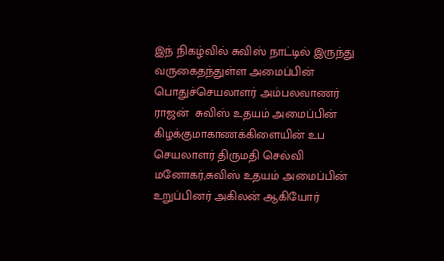இந் நிகழ்வில் சுவிஸ் நாட்டில் இருந்து வருகைதந்துள்ள அமைப்பின் பொதுச்செயலாளர் அம்பலவாணர் ராஜன்  சுவிஸ் உதயம் அமைப்பின் கிழக்குமாகாணக்கிளையின் உப செயலாளர் திருமதி செல்வி மனோகர்,சுவிஸ் உதயம் அமைப்பின் உறுப்பினர் அகிலன் ஆகியோர்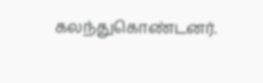கலந்துகொண்டனர்.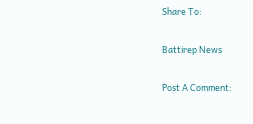Share To:

Battirep News

Post A Comment: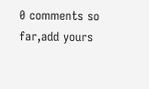0 comments so far,add yours